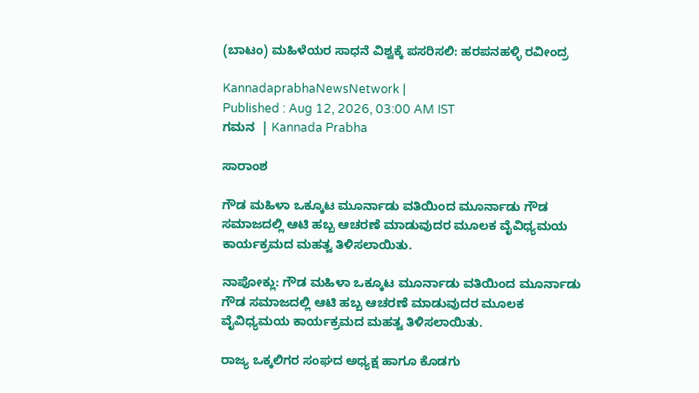(ಬಾಟಂ) ಮಹಿಳೆಯರ ಸಾಧನೆ ವಿಶ್ವಕ್ಕೆ ಪಸರಿಸಲಿ: ಹರಪನಹಳ್ಳಿ ರವೀಂದ್ರ

KannadaprabhaNewsNetwork |
Published : Aug 12, 2026, 03:00 AM IST
ಗಮನ  | Kannada Prabha

ಸಾರಾಂಶ

ಗೌಡ ಮಹಿಳಾ ಒಕ್ಕೂಟ ಮೂರ್ನಾಡು ವತಿಯಿಂದ ಮೂರ್ನಾಡು ಗೌಡ ಸಮಾಜದಲ್ಲಿ ಆಟಿ ಹಬ್ಬ ಆಚರಣೆ ಮಾಡುವುದರ ಮೂಲಕ ವೈವಿಧ್ಯಮಯ ಕಾರ್ಯಕ್ರಮದ ಮಹತ್ವ ತಿಳಿಸಲಾಯಿತು.

ನಾಪೋಕ್ಲು: ಗೌಡ ಮಹಿಳಾ ಒಕ್ಕೂಟ ಮೂರ್ನಾಡು ವತಿಯಿಂದ ಮೂರ್ನಾಡು ಗೌಡ ಸಮಾಜದಲ್ಲಿ ಆಟಿ ಹಬ್ಬ ಆಚರಣೆ ಮಾಡುವುದರ ಮೂಲಕ ವೈವಿಧ್ಯಮಯ ಕಾರ್ಯಕ್ರಮದ ಮಹತ್ವ ತಿಳಿಸಲಾಯಿತು.

ರಾಜ್ಯ ಒಕ್ಕಲಿಗರ ಸಂಘದ ಅಧ್ಯಕ್ಷ ಹಾಗೂ ಕೊಡಗು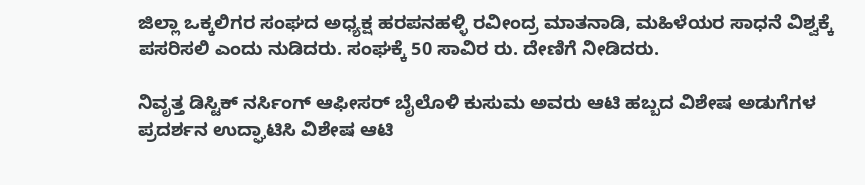ಜಿಲ್ಲಾ ಒಕ್ಕಲಿಗರ ಸಂಘದ ಅಧ್ಯಕ್ಷ ಹರಪನಹಳ್ಳಿ ರವೀಂದ್ರ ಮಾತನಾಡಿ, ಮಹಿಳೆಯರ ಸಾಧನೆ ವಿಶ್ವಕ್ಕೆ ಪಸರಿಸಲಿ ಎಂದು ನುಡಿದರು. ಸಂಘಕ್ಕೆ 50 ಸಾವಿರ ರು. ದೇಣಿಗೆ ನೀಡಿದರು.

ನಿವೃತ್ತ ಡಿಸ್ಟಿಕ್ ನರ್ಸಿಂಗ್ ಆಫೀಸರ್ ಬೈಲೊಳಿ ಕುಸುಮ ಅವರು ಆಟಿ ಹಬ್ಬದ ವಿಶೇಷ ಅಡುಗೆಗಳ ಪ್ರದರ್ಶನ ಉದ್ಘಾಟಿಸಿ ವಿಶೇಷ ಆಟಿ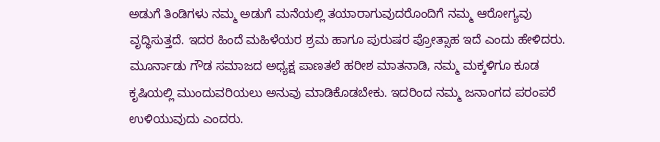ಅಡುಗೆ ತಿಂಡಿಗಳು ನಮ್ಮ ಅಡುಗೆ ಮನೆಯಲ್ಲಿ ತಯಾರಾಗುವುದರೊಂದಿಗೆ ನಮ್ಮ ಆರೋಗ್ಯವು ವೃದ್ಧಿಸುತ್ತದೆ. ಇದರ ಹಿಂದೆ ಮಹಿಳೆಯರ ಶ್ರಮ ಹಾಗೂ ಪುರುಷರ ಪ್ರೋತ್ಸಾಹ ಇದೆ ಎಂದು ಹೇಳಿದರು. ಮೂರ್ನಾಡು ಗೌಡ ಸಮಾಜದ ಅಧ್ಯಕ್ಷ ಪಾಣತಲೆ ಹರೀಶ ಮಾತನಾಡಿ, ನಮ್ಮ ಮಕ್ಕಳಿಗೂ ಕೂಡ ಕೃಷಿಯಲ್ಲಿ ಮುಂದುವರಿಯಲು ಅನುವು ಮಾಡಿಕೊಡಬೇಕು. ಇದರಿಂದ ನಮ್ಮ ಜನಾಂಗದ ಪರಂಪರೆ ಉಳಿಯುವುದು ಎಂದರು.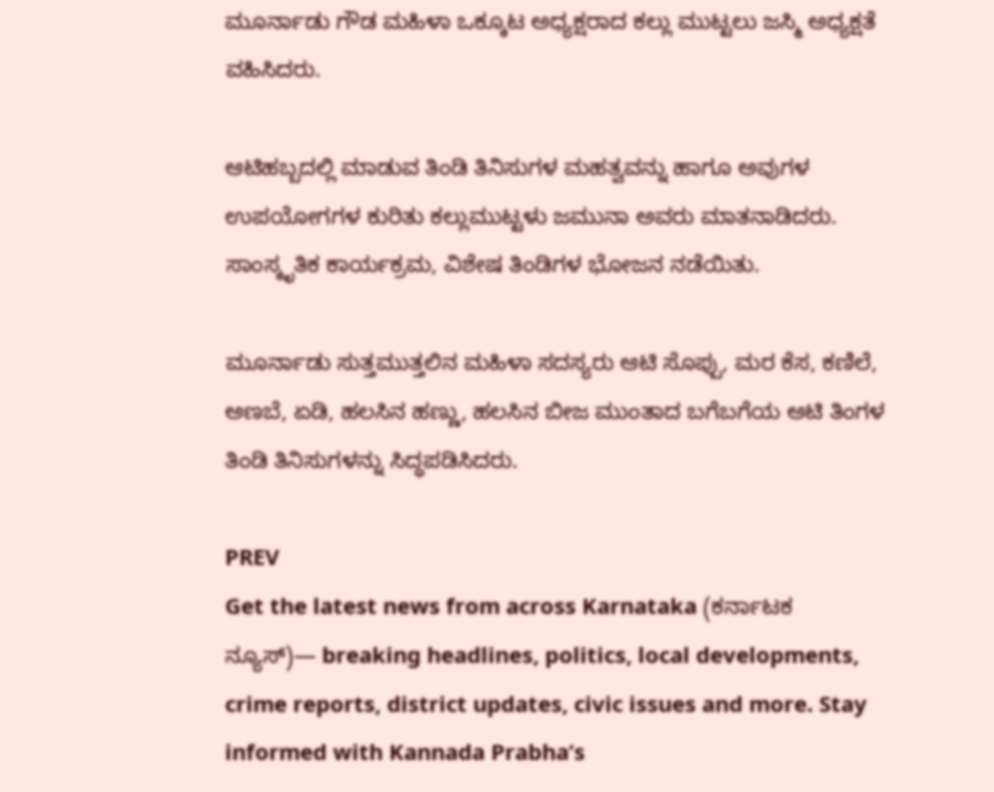ಮೂರ್ನಾಡು ಗೌಡ ಮಹಿಳಾ ಒಕ್ಕೂಟ ಅಧ್ಯಕ್ಷರಾದ ಕಲ್ಲು ಮುಟ್ಟಲು ಜಸ್ಮಿ ಅಧ್ಯಕ್ಷತೆ ವಹಿಸಿದರು.

ಆಟಿಹಬ್ಬದಲ್ಲಿ ಮಾಡುವ ತಿಂಡಿ ತಿನಿಸುಗಳ ಮಹತ್ವವನ್ನು ಹಾಗೂ ಅವುಗಳ ಉಪಯೋಗಗಳ ಕುರಿತು ಕಲ್ಲುಮುಟ್ಟಳು ಜಮುನಾ ಅವರು ಮಾತನಾಡಿದರು. ಸಾಂಸ್ಕೃತಿಕ ಕಾರ್ಯಕ್ರಮ, ವಿಶೇಷ ತಿಂಡಿಗಳ ಭೋಜನ ನಡೆಯಿತು.

ಮೂರ್ನಾಡು ಸುತ್ತಮುತ್ತಲಿನ ಮಹಿಳಾ ಸದಸ್ಯರು ಆಟಿ ಸೊಪ್ಪು, ಮರ ಕೆಸ, ಕಣಿಲೆ, ಅಣಬೆ, ಏಡಿ, ಹಲಸಿನ ಹಣ್ಣು, ಹಲಸಿನ ಬೀಜ ಮುಂತಾದ ಬಗೆಬಗೆಯ ಆಟಿ ತಿಂಗಳ ತಿಂಡಿ ತಿನಿಸುಗಳನ್ನು ಸಿದ್ಧಪಡಿಸಿದರು.

PREV
Get the latest news from across Karnataka (ಕರ್ನಾಟಕ ನ್ಯೂಸ್)— breaking headlines, politics, local developments, crime reports, district updates, civic issues and more. Stay informed with Kannada Prabha’s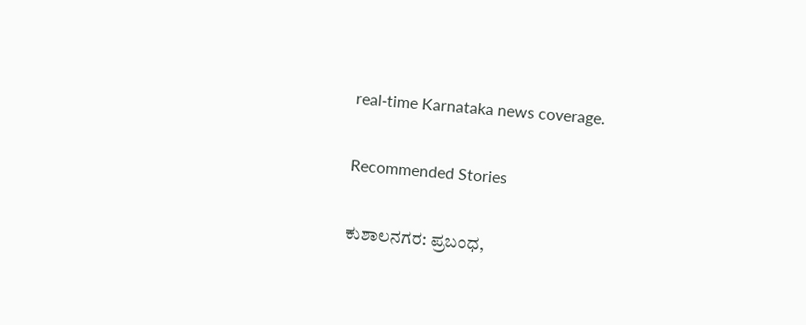real‑time Karnataka news coverage.

Recommended Stories

ಕುಶಾಲನಗರ: ಪ್ರಬಂಧ,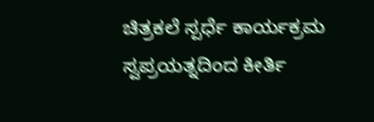ಚಿತ್ರಕಲೆ ಸ್ಪರ್ಧೆ ಕಾರ್ಯಕ್ರಮ
ಸ್ವಪ್ರಯತ್ನದಿಂದ ಕೀರ್ತಿ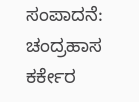ಸಂಪಾದನೆ: ಚಂದ್ರಹಾಸ ಕರ್ಕೇರ